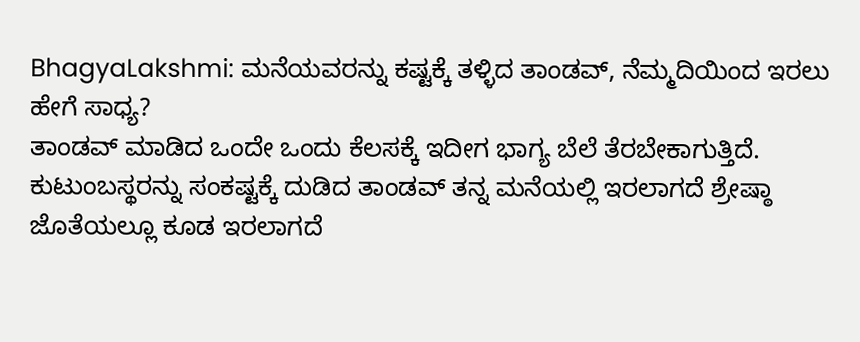BhagyaLakshmi: ಮನೆಯವರನ್ನು ಕಷ್ಟಕ್ಕೆ ತಳ್ಳಿದ ತಾಂಡವ್, ನೆಮ್ಮದಿಯಿಂದ ಇರಲು ಹೇಗೆ ಸಾಧ್ಯ?
ತಾಂಡವ್ ಮಾಡಿದ ಒಂದೇ ಒಂದು ಕೆಲಸಕ್ಕೆ ಇದೀಗ ಭಾಗ್ಯ ಬೆಲೆ ತೆರಬೇಕಾಗುತ್ತಿದೆ. ಕುಟುಂಬಸ್ಥರನ್ನು ಸಂಕಷ್ಟಕ್ಕೆ ದುಡಿದ ತಾಂಡವ್ ತನ್ನ ಮನೆಯಲ್ಲಿ ಇರಲಾಗದೆ ಶ್ರೇಷ್ಠಾ ಜೊತೆಯಲ್ಲೂ ಕೂಡ ಇರಲಾಗದೆ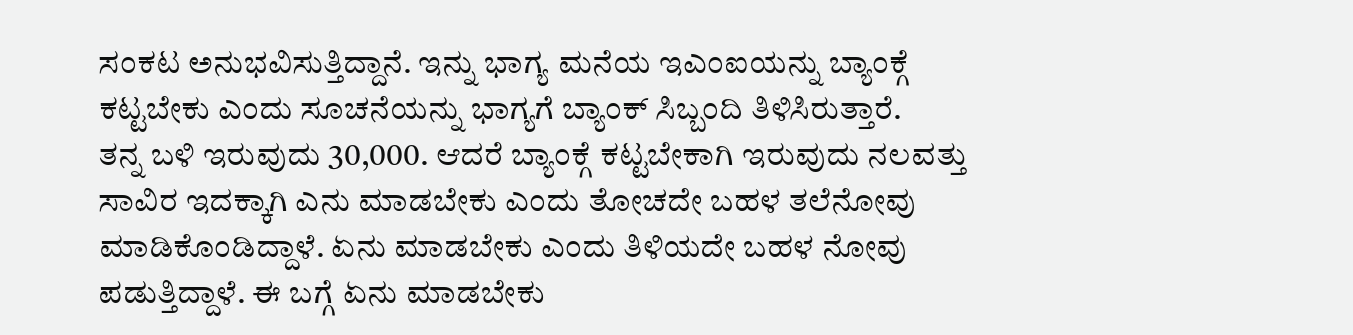ಸಂಕಟ ಅನುಭವಿಸುತ್ತಿದ್ದಾನೆ. ಇನ್ನು ಭಾಗ್ಯ ಮನೆಯ ಇಎಂಐಯನ್ನು ಬ್ಯಾಂಕ್ಗೆ ಕಟ್ಟಬೇಕು ಎಂದು ಸೂಚನೆಯನ್ನು ಭಾಗ್ಯಗೆ ಬ್ಯಾಂಕ್ ಸಿಬ್ಬಂದಿ ತಿಳಿಸಿರುತ್ತಾರೆ.
ತನ್ನ ಬಳಿ ಇರುವುದು 30,000. ಆದರೆ ಬ್ಯಾಂಕ್ಗೆ ಕಟ್ಟಬೇಕಾಗಿ ಇರುವುದು ನಲವತ್ತು ಸಾವಿರ ಇದಕ್ಕಾಗಿ ಎನು ಮಾಡಬೇಕು ಎಂದು ತೋಚದೇ ಬಹಳ ತಲೆನೋವು ಮಾಡಿಕೊಂಡಿದ್ದಾಳೆ. ಏನು ಮಾಡಬೇಕು ಎಂದು ತಿಳಿಯದೇ ಬಹಳ ನೋವು ಪಡುತ್ತಿದ್ದಾಳೆ. ಈ ಬಗ್ಗೆ ಏನು ಮಾಡಬೇಕು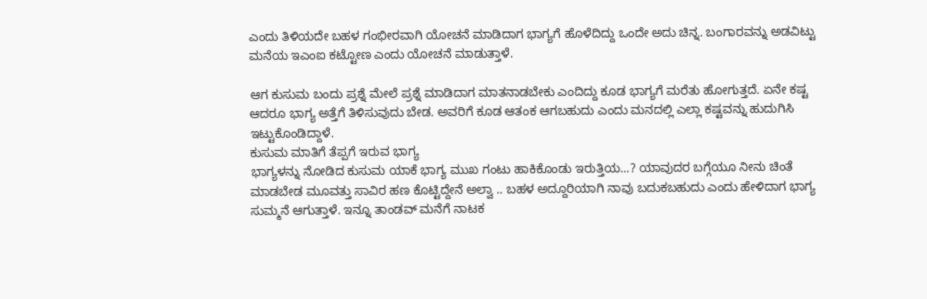ಎಂದು ತಿಳಿಯದೇ ಬಹಳ ಗಂಭೀರವಾಗಿ ಯೋಚನೆ ಮಾಡಿದಾಗ ಭಾಗ್ಯಗೆ ಹೊಳೆದಿದ್ದು ಒಂದೇ ಅದು ಚಿನ್ನ. ಬಂಗಾರವನ್ನು ಅಡವಿಟ್ಟು ಮನೆಯ ಇಎಂಐ ಕಟ್ಟೋಣ ಎಂದು ಯೋಚನೆ ಮಾಡುತ್ತಾಳೆ.

ಆಗ ಕುಸುಮ ಬಂದು ಪ್ರಶ್ನೆ ಮೇಲೆ ಪ್ರಶ್ನೆ ಮಾಡಿದಾಗ ಮಾತನಾಡಬೇಕು ಎಂದಿದ್ದು ಕೂಡ ಭಾಗ್ಯಗೆ ಮರೆತು ಹೋಗುತ್ತದೆ. ಏನೇ ಕಷ್ಟ ಆದರೂ ಭಾಗ್ಯ ಅತ್ತೆಗೆ ತಿಳಿಸುವುದು ಬೇಡ. ಅವರಿಗೆ ಕೂಡ ಆತಂಕ ಆಗಬಹುದು ಎಂದು ಮನದಲ್ಲಿ ಎಲ್ಲಾ ಕಷ್ಟವನ್ನು ಹುದುಗಿಸಿ ಇಟ್ಟುಕೊಂಡಿದ್ದಾಳೆ.
ಕುಸುಮ ಮಾತಿಗೆ ತೆಪ್ಪಗೆ ಇರುವ ಭಾಗ್ಯ
ಭಾಗ್ಯಳನ್ನು ನೋಡಿದ ಕುಸುಮ ಯಾಕೆ ಭಾಗ್ಯ ಮುಖ ಗಂಟು ಹಾಕಿಕೊಂಡು ಇರುತ್ತಿಯ...? ಯಾವುದರ ಬಗ್ಗೆಯೂ ನೀನು ಚಿಂತೆ ಮಾಡಬೇಡ ಮೂವತ್ತು ಸಾವಿರ ಹಣ ಕೊಟ್ಟಿದ್ದೇನೆ ಅಲ್ವಾ .. ಬಹಳ ಅದ್ದೂರಿಯಾಗಿ ನಾವು ಬದುಕಬಹುದು ಎಂದು ಹೇಳಿದಾಗ ಭಾಗ್ಯ ಸುಮ್ಮನೆ ಆಗುತ್ತಾಳೆ. ಇನ್ನೂ ತಾಂಡವ್ ಮನೆಗೆ ನಾಟಕ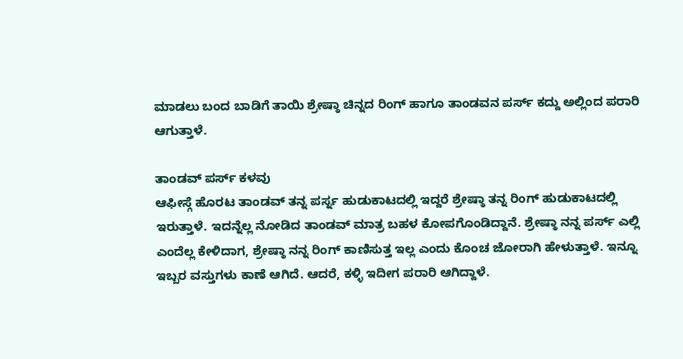ಮಾಡಲು ಬಂದ ಬಾಡಿಗೆ ತಾಯಿ ಶ್ರೇಷ್ಠಾ ಚಿನ್ನದ ರಿಂಗ್ ಹಾಗೂ ತಾಂಡವನ ಪರ್ಸ್ ಕದ್ದು ಅಲ್ಲಿಂದ ಪರಾರಿ ಆಗುತ್ತಾಳೆ.

ತಾಂಡವ್ ಪರ್ಸ್ ಕಳವು
ಆಫೀಸ್ಗೆ ಹೊರಟ ತಾಂಡವ್ ತನ್ನ ಪರ್ಸ್ನ ಹುಡುಕಾಟದಲ್ಲಿ ಇದ್ದರೆ ಶ್ರೇಷ್ಠಾ ತನ್ನ ರಿಂಗ್ ಹುಡುಕಾಟದಲ್ಲಿ ಇರುತ್ತಾಳೆ. ಇದನ್ನೆಲ್ಲ ನೋಡಿದ ತಾಂಡವ್ ಮಾತ್ರ ಬಹಳ ಕೋಪಗೊಂಡಿದ್ದಾನೆ. ಶ್ರೇಷ್ಠಾ ನನ್ನ ಪರ್ಸ್ ಎಲ್ಲಿ ಎಂದೆಲ್ಲ ಕೇಳಿದಾಗ, ಶ್ರೇಷ್ಠಾ ನನ್ನ ರಿಂಗ್ ಕಾಣಿಸುತ್ತ ಇಲ್ಲ ಎಂದು ಕೊಂಚ ಜೋರಾಗಿ ಹೇಳುತ್ತಾಳೆ. ಇನ್ನೂ ಇಬ್ಬರ ವಸ್ತುಗಳು ಕಾಣೆ ಆಗಿದೆ. ಆದರೆ, ಕಳ್ಳಿ ಇದೀಗ ಪರಾರಿ ಆಗಿದ್ದಾಳೆ.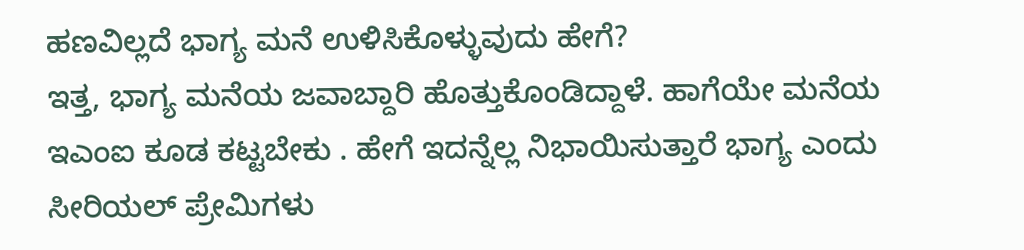ಹಣವಿಲ್ಲದೆ ಭಾಗ್ಯ ಮನೆ ಉಳಿಸಿಕೊಳ್ಳುವುದು ಹೇಗೆ?
ಇತ್ತ, ಭಾಗ್ಯ ಮನೆಯ ಜವಾಬ್ದಾರಿ ಹೊತ್ತುಕೊಂಡಿದ್ದಾಳೆ. ಹಾಗೆಯೇ ಮನೆಯ ಇಎಂಐ ಕೂಡ ಕಟ್ಟಬೇಕು . ಹೇಗೆ ಇದನ್ನೆಲ್ಲ ನಿಭಾಯಿಸುತ್ತಾರೆ ಭಾಗ್ಯ ಎಂದು ಸೀರಿಯಲ್ ಪ್ರೇಮಿಗಳು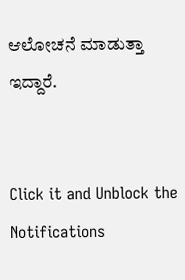ಆಲೋಚನೆ ಮಾಡುತ್ತಾ ಇದ್ದಾರೆ.


Click it and Unblock the Notifications